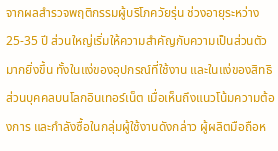จากผลสำรวจพฤติกรรมผู้บริโภควัยรุ่น ช่วงอายุระหว่าง 25-35 ปี ส่วนใหญ่เริ่มให้ความสำคัญกับความเป็นส่วนตัวมากยิ่งขึ้น ทั้งในแง่ของอุปกรณ์ที่ใช้งาน และในแง่ของสิทธิส่วนบุคคลบนโลกอินเทอร์เน็ต เมื่อเห็นถึงแนวโน้มความต้องการ และกำลังซื้อในกลุ่มผู้ใช้งานดังกล่าว ผู้ผลิตมือถือห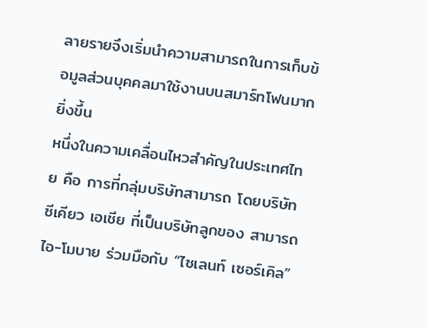ลายรายจึงเริ่มนำความสามารถในการเก็บข้อมูลส่วนบุคคลมาใช้งานบนสมาร์ทโฟนมากยิ่งขึ้น
หนึ่งในความเคลื่อนไหวสำคัญในประเทศไทย คือ การที่กลุ่มบริษัทสามารถ โดยบริษัท ซีเคียว เอเชีย ที่เป็นบริษัทลูกของ สามารถ ไอ-โมบาย ร่วมมือกับ “ไซเลนท์ เซอร์เคิล”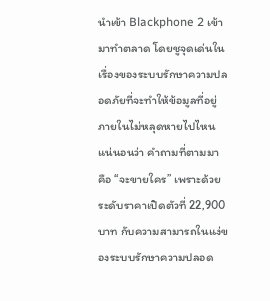นำเข้า Blackphone 2 เข้ามาทำตลาด โดยชูจุดเด่นในเรื่องของระบบรักษาความปลอดภัยที่จะทำให้ข้อมูลที่อยู่ภายในไม่หลุดหายไปไหน
แน่นอนว่า คำถามที่ตามมา คือ “จะขายใคร” เพราะด้วยระดับราคาเปิดตัวที่ 22,900 บาท กับความสามารถในแง่ของระบบรักษาความปลอด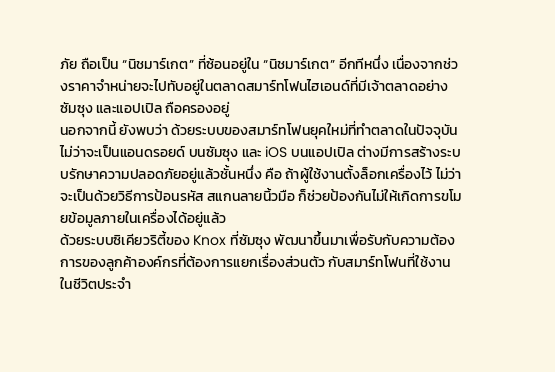ภัย ถือเป็น “นิชมาร์เกต” ที่ซ้อนอยู่ใน “นิชมาร์เกต” อีกทีหนึ่ง เนื่องจากช่วงราคาจำหน่ายจะไปทับอยู่ในตลาดสมาร์ทโฟนไฮเอนด์ที่มีเจ้าตลาดอย่างซัมซุง และแอปเปิล ถือครองอยู่
นอกจากนี้ ยังพบว่า ด้วยระบบของสมาร์ทโฟนยุคใหม่ที่ทำตลาดในปัจจุบัน ไม่ว่าจะเป็นแอนดรอยด์ บนซัมซุง และ iOS บนแอปเปิล ต่างมีการสร้างระบบรักษาความปลอดภัยอยู่แล้วชั้นหนึ่ง คือ ถ้าผู้ใช้งานตั้งล็อกเครื่องไว้ ไม่ว่าจะเป็นด้วยวิธีการป้อนรหัส สแกนลายนิ้วมือ ก็ช่วยป้องกันไม่ให้เกิดการขโมยข้อมูลภายในเครื่องได้อยู่แล้ว
ด้วยระบบซิเคียวริตี้ของ Knox ที่ซัมซุง พัฒนาขึ้นมาเพื่อรับกับความต้องการของลูกค้าองค์กรที่ต้องการแยกเรื่องส่วนตัว กับสมาร์ทโฟนที่ใช้งานในชีวิตประจำ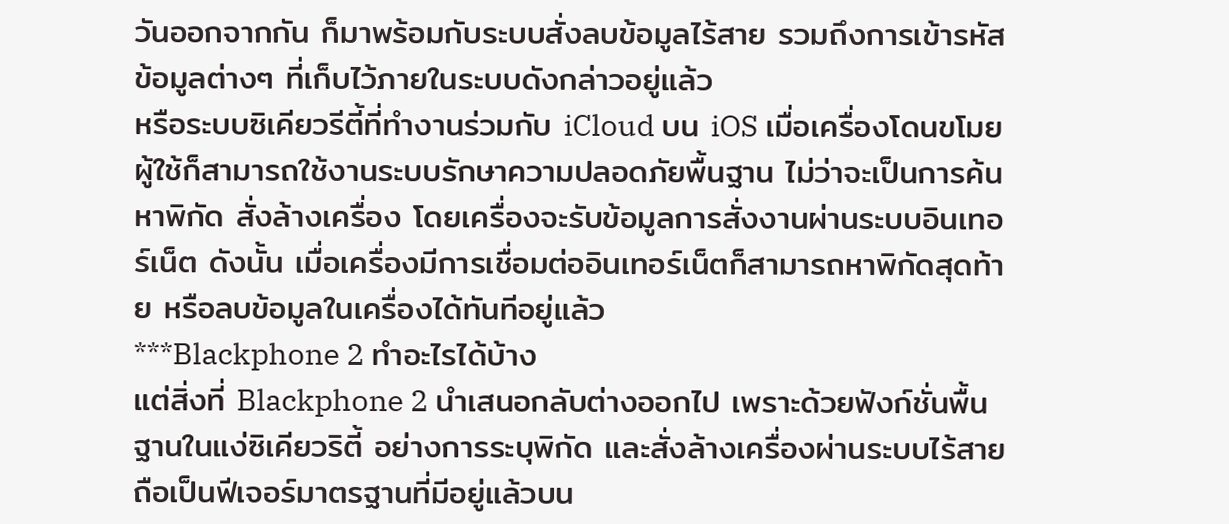วันออกจากกัน ก็มาพร้อมกับระบบสั่งลบข้อมูลไร้สาย รวมถึงการเข้ารหัสข้อมูลต่างๆ ที่เก็บไว้ภายในระบบดังกล่าวอยู่แล้ว
หรือระบบซิเคียวรีตี้ที่ทำงานร่วมกับ iCloud บน iOS เมื่อเครื่องโดนขโมย ผู้ใช้ก็สามารถใช้งานระบบรักษาความปลอดภัยพื้นฐาน ไม่ว่าจะเป็นการค้นหาพิกัด สั่งล้างเครื่อง โดยเครื่องจะรับข้อมูลการสั่งงานผ่านระบบอินเทอร์เน็ต ดังนั้น เมื่อเครื่องมีการเชื่อมต่ออินเทอร์เน็ตก็สามารถหาพิกัดสุดท้าย หรือลบข้อมูลในเครื่องได้ทันทีอยู่แล้ว
***Blackphone 2 ทำอะไรได้บ้าง
แต่สิ่งที่ Blackphone 2 นำเสนอกลับต่างออกไป เพราะด้วยฟังก์ชั่นพื้นฐานในแง่ซิเคียวริตี้ อย่างการระบุพิกัด และสั่งล้างเครื่องผ่านระบบไร้สาย ถือเป็นฟีเจอร์มาตรฐานที่มีอยู่แล้วบน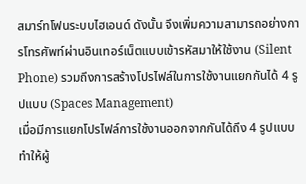สมาร์ทโฟนระบบไฮเอนด์ ดังนั้น จึงเพิ่มความสามารถอย่างการโทรศัพท์ผ่านอินเทอร์เน็ตแบบเข้ารหัสมาให้ใช้งาน (Silent Phone) รวมถึงการสร้างโปรไฟล์ในการใช้งานแยกกันได้ 4 รูปแบบ (Spaces Management)
เมื่อมีการแยกโปรไฟล์การใช้งานออกจากกันได้ถึง 4 รูปแบบ ทำให้ผู้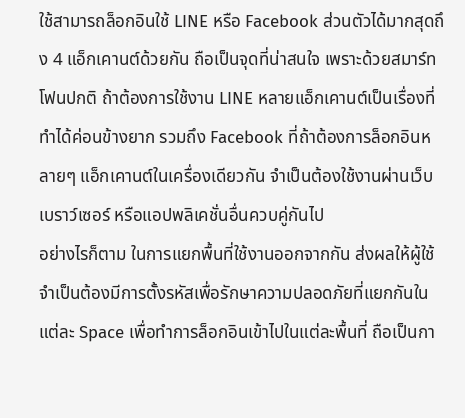ใช้สามารถล็อกอินใช้ LINE หรือ Facebook ส่วนตัวได้มากสุดถึง 4 แอ็กเคานต์ด้วยกัน ถือเป็นจุดที่น่าสนใจ เพราะด้วยสมาร์ทโฟนปกติ ถ้าต้องการใช้งาน LINE หลายแอ็กเคานต์เป็นเรื่องที่ทำได้ค่อนข้างยาก รวมถึง Facebook ที่ถ้าต้องการล็อกอินหลายๆ แอ็กเคานต์ในเครื่องเดียวกัน จำเป็นต้องใช้งานผ่านเว็บเบราว์เซอร์ หรือแอปพลิเคชั่นอื่นควบคู่กันไป
อย่างไรก็ตาม ในการแยกพื้นที่ใช้งานออกจากกัน ส่งผลให้ผู้ใช้จำเป็นต้องมีการตั้งรหัสเพื่อรักษาความปลอดภัยที่แยกกันในแต่ละ Space เพื่อทำการล็อกอินเข้าไปในแต่ละพื้นที่ ถือเป็นกา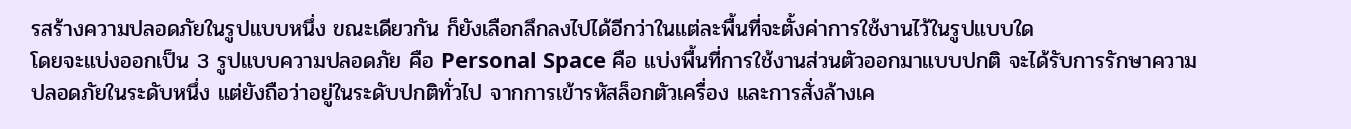รสร้างความปลอดภัยในรูปแบบหนึ่ง ขณะเดียวกัน ก็ยังเลือกลึกลงไปได้อีกว่าในแต่ละพื้นที่จะตั้งค่าการใช้งานไว้ในรูปแบบใด
โดยจะแบ่งออกเป็น 3 รูปแบบความปลอดภัย คือ Personal Space คือ แบ่งพื้นที่การใช้งานส่วนตัวออกมาแบบปกติ จะได้รับการรักษาความปลอดภัยในระดับหนึ่ง แต่ยังถือว่าอยู่ในระดับปกติทั่วไป จากการเข้ารหัสล็อกตัวเครื่อง และการสั่งล้างเค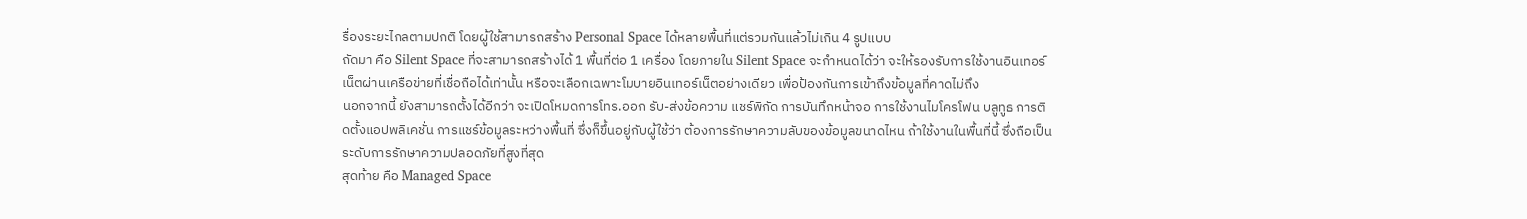รื่องระยะไกลตามปกติ โดยผู้ใช้สามารถสร้าง Personal Space ได้หลายพื้นที่แต่รวมกันแล้วไม่เกิน 4 รูปแบบ
ถัดมา คือ Silent Space ที่จะสามารถสร้างได้ 1 พื้นที่ต่อ 1 เครื่อง โดยภายใน Silent Space จะกำหนดได้ว่า จะให้รองรับการใช้งานอินเทอร์เน็ตผ่านเครือข่ายที่เชื่อถือได้เท่านั้น หรือจะเลือกเฉพาะโมบายอินเทอร์เน็ตอย่างเดียว เพื่อป้องกันการเข้าถึงข้อมูลที่คาดไม่ถึง
นอกจากนี้ ยังสามารถตั้งได้อีกว่า จะเปิดโหมดการโทร.ออก รับ-ส่งข้อความ แชร์พิกัด การบันทึกหน้าจอ การใช้งานไมโครโฟน บลูทูธ การติดตั้งแอปพลิเคชั่น การแชร์ข้อมูลระหว่างพื้นที่ ซึ่งก็ขึ้นอยู่กับผู้ใช้ว่า ต้องการรักษาความลับของข้อมูลขนาดไหน ถ้าใช้งานในพื้นที่นี้ ซึ่งถือเป็นระดับการรักษาความปลอดภัยที่สูงที่สุด
สุดท้าย คือ Managed Space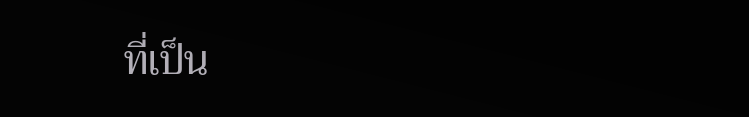ที่เป็น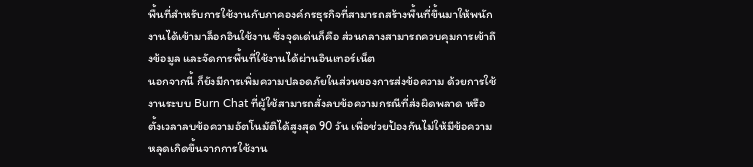พื้นที่สำหรับการใช้งานกับภาคองค์กรธุรกิจที่สามารถสร้างพื้นที่ขึ้นมาให้พนักงานได้เข้ามาล็อกอินใช้งาน ซึ่งจุดเด่นก็คือ ส่วนกลางสามารถควบคุมการเข้าถึงข้อมูล และจัดการพื้นที่ใช้งานได้ผ่านอินเทอร์เน็ต
นอกจากนี้ ก็ยังมีการเพิ่มความปลอดภัยในส่วนของการส่งข้อความ ด้วยการใช้งานระบบ Burn Chat ที่ผู้ใช้สามารถสั่งลบข้อความกรณีที่ส่งผิดพลาด หรือตั้งเวลาลบข้อความอัตโนมัติได้สูงสุด 90 วัน เพื่อช่วยป้องกันไม่ให้มีข้อความหลุดเกิดขึ้นจากการใช้งาน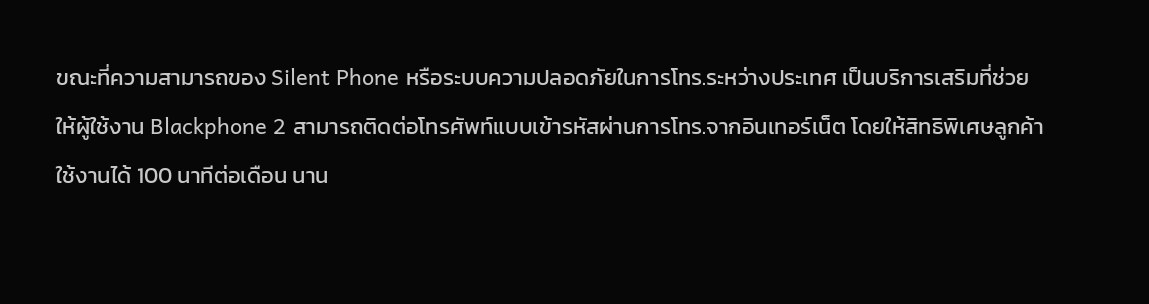ขณะที่ความสามารถของ Silent Phone หรือระบบความปลอดภัยในการโทร.ระหว่างประเทศ เป็นบริการเสริมที่ช่วยให้ผู้ใช้งาน Blackphone 2 สามารถติดต่อโทรศัพท์แบบเข้ารหัสผ่านการโทร.จากอินเทอร์เน็ต โดยให้สิทธิพิเศษลูกค้าใช้งานได้ 100 นาทีต่อเดือน นาน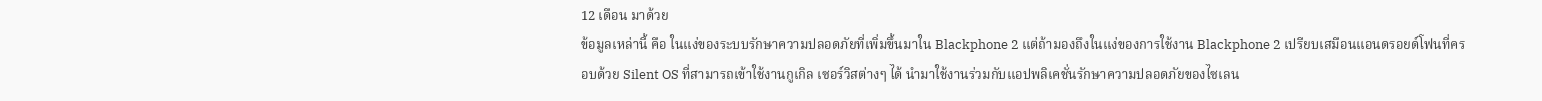12 เดือน มาด้วย
ข้อมูลเหล่านี้ คือ ในแง่ของระบบรักษาความปลอดภัยที่เพิ่มขึ้นมาใน Blackphone 2 แต่ถ้ามองถึงในแง่ของการใช้งาน Blackphone 2 เปรียบเสมือนแอนดรอยด์โฟนที่ครอบด้วย Silent OS ที่สามารถเข้าใช้งานกูเกิล เซอร์วิสต่างๆ ได้ นำมาใช้งานร่วมกับแอปพลิเคชั่นรักษาความปลอดภัยของไซเลน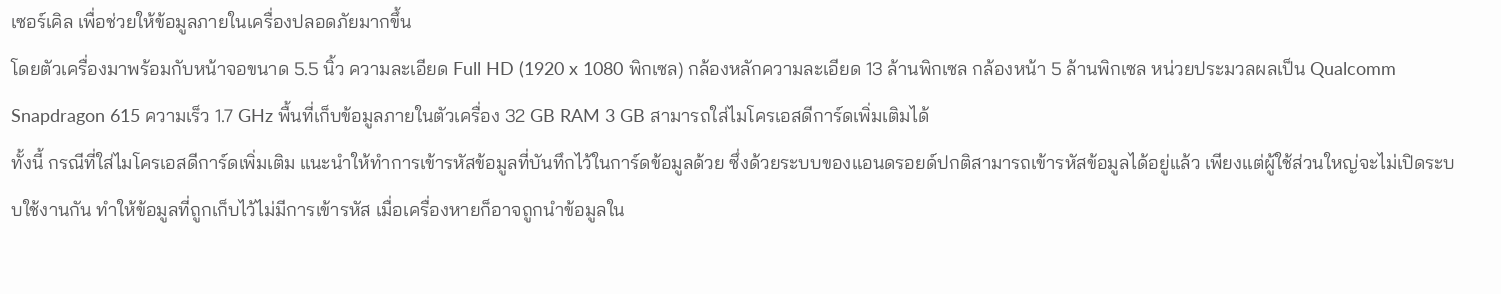เซอร์เคิล เพื่อช่วยให้ข้อมูลภายในเครื่องปลอดภัยมากขึ้น
โดยตัวเครื่องมาพร้อมกับหน้าจอขนาด 5.5 นิ้ว ความละเอียด Full HD (1920 x 1080 พิกเซล) กล้องหลักความละเอียด 13 ล้านพิกเซล กล้องหน้า 5 ล้านพิกเซล หน่วยประมวลผลเป็น Qualcomm Snapdragon 615 ความเร็ว 1.7 GHz พื้นที่เก็บข้อมูลภายในตัวเครื่อง 32 GB RAM 3 GB สามารถใส่ไมโครเอสดีการ์ดเพิ่มเติมได้
ทั้งนี้ กรณีที่ใส่ไมโครเอสดีการ์ดเพิ่มเติม แนะนำให้ทำการเข้ารหัสข้อมูลที่บันทึกไว้ในการ์ดข้อมูลด้วย ซึ่งด้วยระบบของแอนดรอยด์ปกติสามารถเข้ารหัสข้อมูลได้อยู่แล้ว เพียงแต่ผู้ใช้ส่วนใหญ่จะไม่เปิดระบบใช้งานกัน ทำให้ข้อมูลที่ถูกเก็บไว้ไม่มีการเข้ารหัส เมื่อเครื่องหายก็อาจถูกนำข้อมูลใน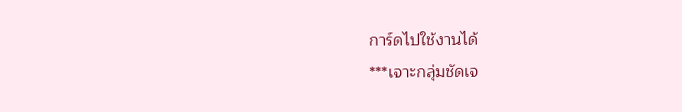การ์ดไปใช้งานได้
***เจาะกลุ่มชัดเจ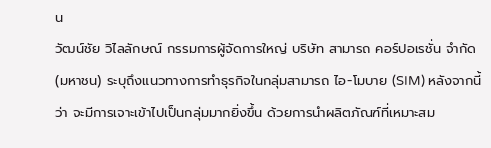น
วัฒน์ชัย วิไลลักษณ์ กรรมการผู้จัดการใหญ่ บริษัท สามารถ คอร์ปอเรชั่น จำกัด (มหาชน) ระบุถึงแนวทางการทำธุรกิจในกลุ่มสามารถ ไอ-โมบาย (SIM) หลังจากนี้ว่า จะมีการเจาะเข้าไปเป็นกลุ่มมากยิ่งขึ้น ด้วยการนำผลิตภัณฑ์ที่เหมาะสม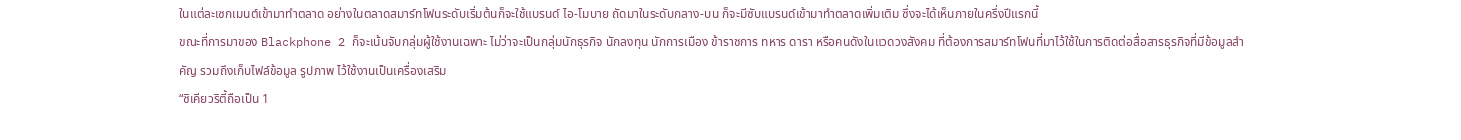ในแต่ละเซกเมนต์เข้ามาทำตลาด อย่างในตลาดสมาร์ทโฟนระดับเริ่มต้นก็จะใช้แบรนด์ ไอ-โมบาย ถัดมาในระดับกลาง-บน ก็จะมีซับแบรนด์เข้ามาทำตลาดเพิ่มเติม ซึ่งจะได้เห็นภายในครึ่งปีแรกนี้
ขณะที่การมาของ Blackphone 2 ก็จะเน้นจับกลุ่มผู้ใช้งานเฉพาะ ไม่ว่าจะเป็นกลุ่มนักธุรกิจ นักลงทุน นักการเมือง ข้าราชการ ทหาร ดารา หรือคนดังในแวดวงสังคม ที่ต้องการสมาร์ทโฟนที่มาไว้ใช้ในการติดต่อสื่อสารธุรกิจที่มีข้อมูลสำคัญ รวมถึงเก็บไฟล์ข้อมูล รูปภาพ ไว้ใช้งานเป็นเครื่องเสริม
“ซิเคียวริตี้ถือเป็น 1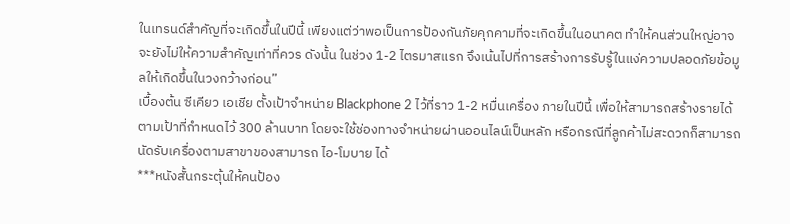ในเทรนด์สำคัญที่จะเกิดขึ้นในปีนี้ เพียงแต่ว่าพอเป็นการป้องกันภัยคุกคามที่จะเกิดขึ้นในอนาคต ทำให้คนส่วนใหญ่อาจจะยังไม่ให้ความสำคัญเท่าที่ควร ดังนั้น ในช่วง 1-2 ไตรมาสแรก จึงเน้นไปที่การสร้างการรับรู้ในแง่ความปลอดภัยข้อมูลให้เกิดขึ้นในวงกว้างก่อน”
เบื้องต้น ซีเคียว เอเชีย ตั้งเป้าจำหน่าย Blackphone 2 ไว้ที่ราว 1-2 หมื่นเครื่อง ภายในปีนี้ เพื่อให้สามารถสร้างรายได้ตามเป้าที่กำหนดไว้ 300 ล้านบาท โดยจะใช้ช่องทางจำหน่ายผ่านออนไลน์เป็นหลัก หรือกรณีที่ลูกค้าไม่สะดวกก็สามารถนัดรับเครื่องตามสาขาของสามารถ ไอ-โมบาย ได้
***หนังสั้นกระตุ้นให้คนป้อง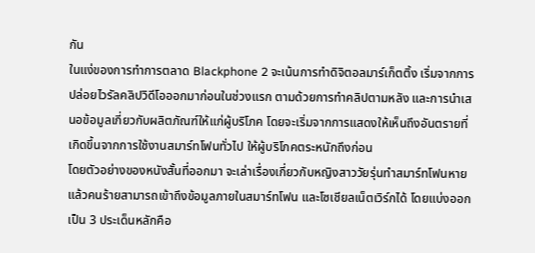กัน
ในแง่ของการทำการตลาด Blackphone 2 จะเน้นการทำดิจิตอลมาร์เก็ตติ้ง เริ่มจากการปล่อยไวรัลคลิปวิดีโอออกมาก่อนในช่วงแรก ตามด้วยการทำคลิปตามหลัง และการนำเสนอข้อมูลเกี่ยวกับผลิตภัณฑ์ให้แก่ผู้บริโภค โดยจะเริ่มจากการแสดงให้เห็นถึงอันตรายที่เกิดขึ้นจากการใช้งานสมาร์ทโฟนทั่วไป ให้ผู้บริโภคตระหนักถึงก่อน
โดยตัวอย่างของหนังสั้นที่ออกมา จะเล่าเรื่องเกี่ยวกับหญิงสาววัยรุ่นทำสมาร์ทโฟนหาย แล้วคนร้ายสามารถเข้าถึงข้อมูลภายในสมาร์ทโฟน และโซเชียลเน็ตเวิร์กได้ โดยแบ่งออกเป็น 3 ประเด็นหลักคือ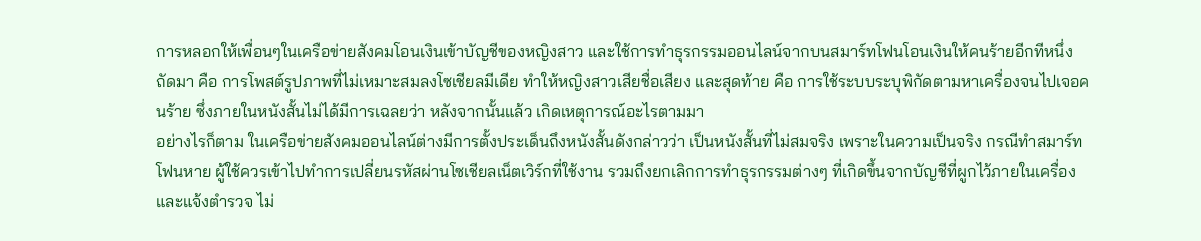การหลอกให้เพื่อนๆในเครือข่ายสังคมโอนเงินเข้าบัญชีของหญิงสาว และใช้การทำธุรกรรมออนไลน์จากบนสมาร์ทโฟนโอนเงินให้คนร้ายอีกทีหนึ่ง
ถัดมา คือ การโพสต์รูปภาพที่ไม่เหมาะสมลงโซเชียลมีเดีย ทำให้หญิงสาวเสียชื่อเสียง และสุดท้าย คือ การใช้ระบบระบุพิกัดตามหาเครื่องจนไปเจอคนร้าย ซึ่งภายในหนังสั้นไม่ได้มีการเฉลยว่า หลังจากนั้นแล้ว เกิดเหตุการณ์อะไรตามมา
อย่างไรก็ตาม ในเครือข่ายสังคมออนไลน์ต่างมีการตั้งประเด็นถึงหนังสั้นดังกล่าวว่า เป็นหนังสั้นที่ไม่สมจริง เพราะในความเป็นจริง กรณีทำสมาร์ทโฟนหาย ผู้ใช้ควรเข้าไปทำการเปลี่ยนรหัสผ่านโซเชียลเน็ตเวิร์กที่ใช้งาน รวมถึงยกเลิกการทำธุรกรรมต่างๆ ที่เกิดขึ้นจากบัญชีที่ผูกไว้ภายในเครื่อง และแจ้งตำรวจ ไม่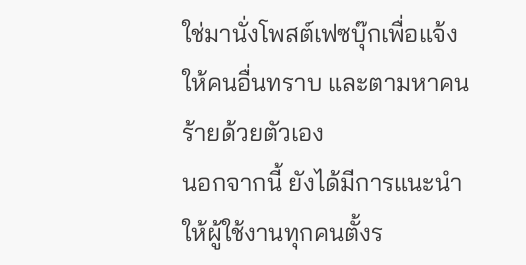ใช่มานั่งโพสต์เฟซบุ๊กเพื่อแจ้งให้คนอื่นทราบ และตามหาคนร้ายด้วยตัวเอง
นอกจากนี้ ยังได้มีการแนะนำให้ผู้ใช้งานทุกคนตั้งร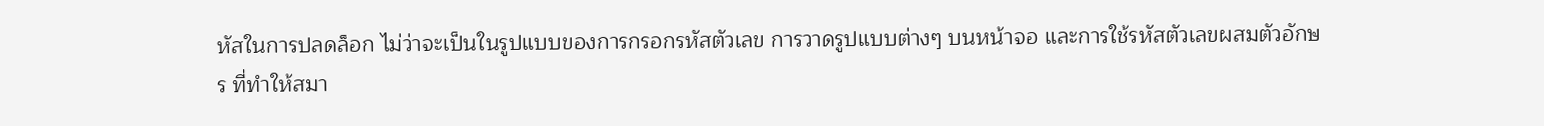หัสในการปลดล็อก ไม่ว่าจะเป็นในรูปแบบของการกรอกรหัสตัวเลข การวาดรูปแบบต่างๆ บนหน้าจอ และการใช้รหัสตัวเลขผสมตัวอักษร ที่ทำให้สมา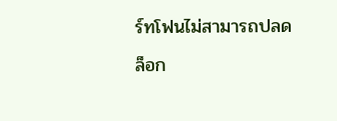ร์ทโฟนไม่สามารถปลดล็อก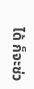ได้ ก็จะช่ว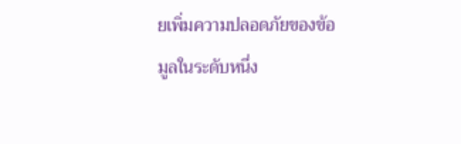ยเพิ่มความปลอดภัยของข้อมูลในระดับหนึ่ง